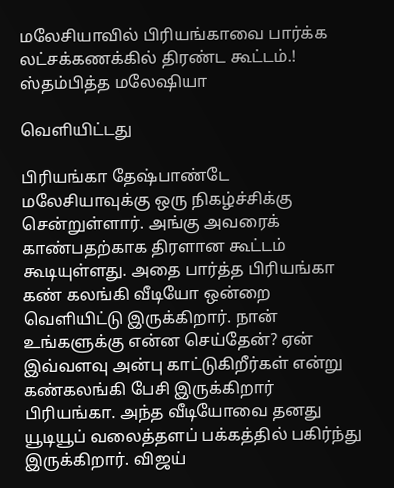மலேசியாவில் பிரியங்காவை பார்க்க லட்சக்கணக்கில் திரண்ட கூட்டம்.! ஸ்தம்பித்த மலேஷியா

வெளியிட்டது

பிரியங்கா தேஷ்பாண்டே மலேசியாவுக்கு ஒரு நிகழ்ச்சிக்கு சென்றுள்ளார். அங்கு அவரைக் காண்பதற்காக திரளான கூட்டம் கூடியுள்ளது. அதை பார்த்த பிரியங்கா கண் கலங்கி வீடியோ ஒன்றை வெளியிட்டு இருக்கிறார். நான் உங்களுக்கு என்ன செய்தேன்? ஏன் இவ்வளவு அன்பு காட்டுகிறீர்கள் என்று கண்கலங்கி பேசி இருக்கிறார் பிரியங்கா. அந்த வீடியோவை தனது யூடியூப் வலைத்தளப் பக்கத்தில் பகிர்ந்து இருக்கிறார். விஜய்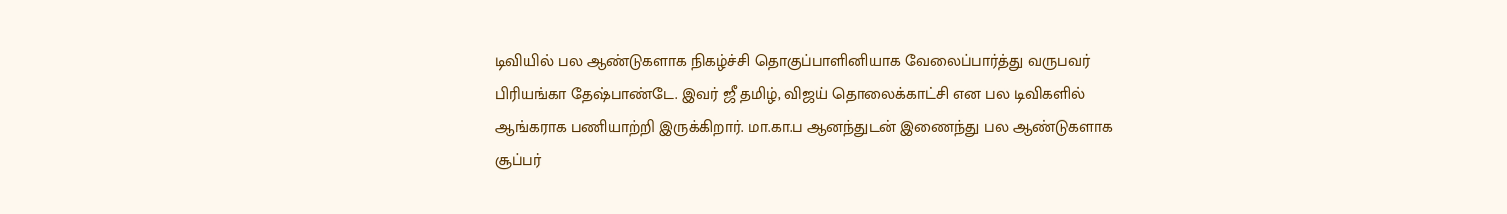டிவியில் பல ஆண்டுகளாக நிகழ்ச்சி தொகுப்பாளினியாக வேலைப்பார்த்து வருபவர் பிரியங்கா தேஷ்பாண்டே. இவர் ஜீ தமிழ், விஜய் தொலைக்காட்சி என பல டிவிகளில் ஆங்கராக பணியாற்றி இருக்கிறார். மா.கா.ப ஆனந்துடன் இணைந்து பல ஆண்டுகளாக சூப்பர்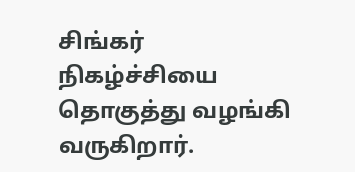சிங்கர் நிகழ்ச்சியை தொகுத்து வழங்கி வருகிறார்.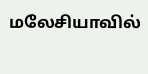மலேசியாவில்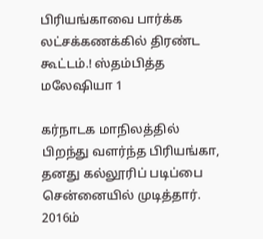பிரியங்காவை பார்க்க லட்சக்கணக்கில் திரண்ட கூட்டம்.! ஸ்தம்பித்த மலேஷியா 1

கர்நாடக மாநிலத்தில் பிறந்து வளர்ந்த பிரியங்கா, தனது கல்லூரிப் படிப்பை சென்னையில் முடித்தார். 2016ம்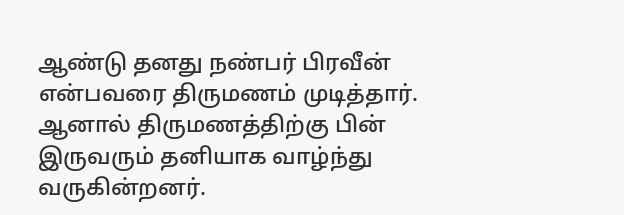ஆண்டு தனது நண்பர் பிரவீன் என்பவரை திருமணம் முடித்தார். ஆனால் திருமணத்திற்கு பின் இருவரும் தனியாக வாழ்ந்து வருகின்றனர்.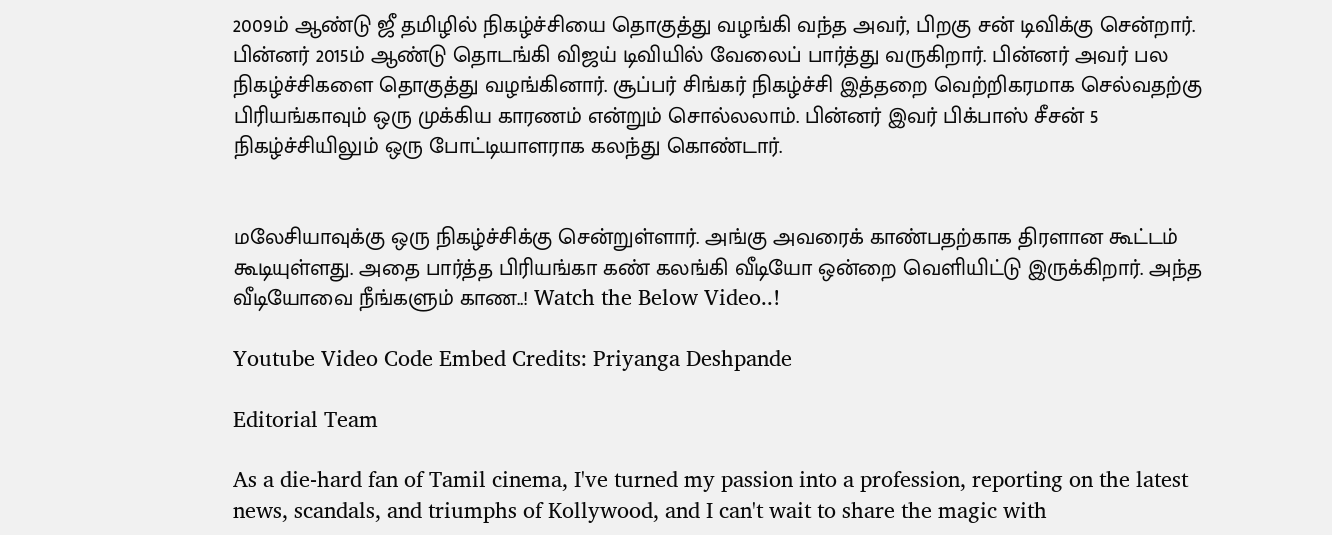2009ம் ஆண்டு ஜீ தமிழில் நிகழ்ச்சியை தொகுத்து வழங்கி வந்த அவர், பிறகு சன் டிவிக்கு சென்றார். பின்னர் 2015ம் ஆண்டு தொடங்கி விஜய் டிவியில் வேலைப் பார்த்து வருகிறார். பின்னர் அவர் பல நிகழ்ச்சிகளை தொகுத்து வழங்கினார். சூப்பர் சிங்கர் நிகழ்ச்சி இத்தறை வெற்றிகரமாக செல்வதற்கு பிரியங்காவும் ஒரு முக்கிய காரணம் என்றும் சொல்லலாம். பின்னர் இவர் பிக்பாஸ் சீசன் 5 நிகழ்ச்சியிலும் ஒரு போட்டியாளராக கலந்து கொண்டார்.


மலேசியாவுக்கு ஒரு நிகழ்ச்சிக்கு சென்றுள்ளார். அங்கு அவரைக் காண்பதற்காக திரளான கூட்டம் கூடியுள்ளது. அதை பார்த்த பிரியங்கா கண் கலங்கி வீடியோ ஒன்றை வெளியிட்டு இருக்கிறார். அந்த வீடியோவை நீங்களும் காண..! Watch the Below Video..!

Youtube Video Code Embed Credits: Priyanga Deshpande

Editorial Team

As a die-hard fan of Tamil cinema, I've turned my passion into a profession, reporting on the latest news, scandals, and triumphs of Kollywood, and I can't wait to share the magic with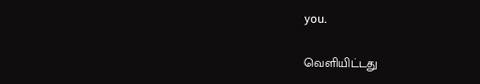you.

வெளியிட்டது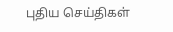புதிய செய்திகள்